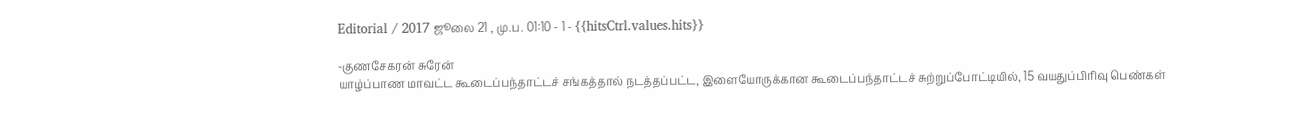Editorial / 2017 ஜூலை 21 , மு.ப. 01:10 - 1 - {{hitsCtrl.values.hits}}

-குணசேகரன் சுரேன்
யாழ்ப்பாண மாவட்ட கூடைப்பந்தாட்டச் சங்கத்தால் நடத்தப்பட்ட, இளையோருக்கான கூடைப்பந்தாட்டச் சுற்றுப்போட்டியில், 15 வயதுப்பிரிவு பெண்கள்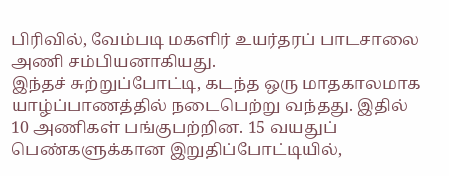பிரிவில், வேம்படி மகளிர் உயர்தரப் பாடசாலை அணி சம்பியனாகியது.
இந்தச் சுற்றுப்போட்டி, கடந்த ஒரு மாதகாலமாக யாழ்ப்பாணத்தில் நடைபெற்று வந்தது. இதில் 10 அணிகள் பங்குபற்றின. 15 வயதுப் பெண்களுக்கான இறுதிப்போட்டியில்,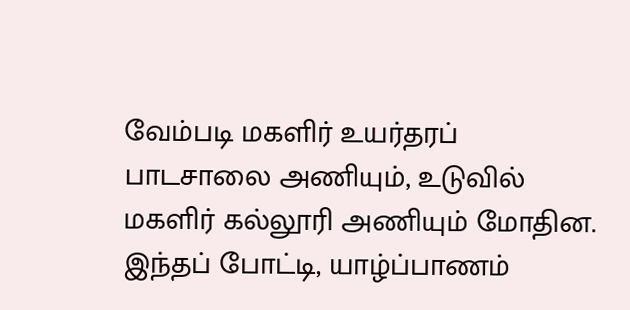வேம்படி மகளிர் உயர்தரப் பாடசாலை அணியும், உடுவில் மகளிர் கல்லூரி அணியும் மோதின. இந்தப் போட்டி, யாழ்ப்பாணம்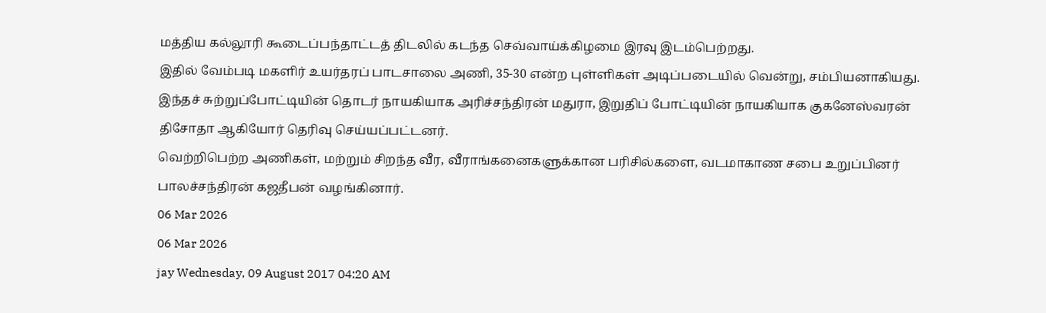மத்திய கல்லூரி கூடைப்பந்தாட்டத் திடலில் கடந்த செவ்வாய்க்கிழமை இரவு இடம்பெற்றது.
இதில் வேம்படி மகளிர் உயர்தரப் பாடசாலை அணி, 35-30 என்ற புள்ளிகள் அடிப்படையில் வென்று, சம்பியனாகியது.
இந்தச் சுற்றுப்போட்டியின் தொடர் நாயகியாக அரிச்சந்திரன் மதுரா, இறுதிப் போட்டியின் நாயகியாக குகனேஸ்வரன் திசோதா ஆகியோர் தெரிவு செய்யப்பட்டனர்.
வெற்றிபெற்ற அணிகள், மற்றும் சிறந்த வீர, வீராங்கனைகளுக்கான பரிசில்களை, வடமாகாண சபை உறுப்பினர் பாலச்சந்திரன் கஜதீபன் வழங்கினார்.
06 Mar 2026
06 Mar 2026
jay Wednesday, 09 August 2017 04:20 AM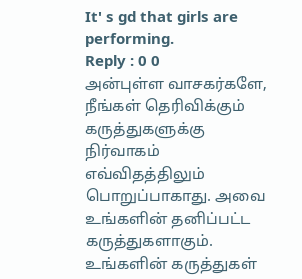It' s gd that girls are performing.
Reply : 0 0
அன்புள்ள வாசகர்களே,
நீங்கள் தெரிவிக்கும் கருத்துகளுக்கு நிர்வாகம் எவ்விதத்திலும் பொறுப்பாகாது. அவை உங்களின் தனிப்பட்ட கருத்துகளாகும். உங்களின் கருத்துகள்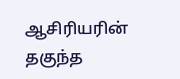ஆசிரியரின் தகுந்த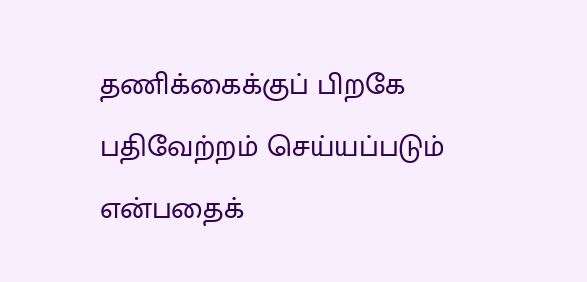தணிக்கைக்குப் பிறகே பதிவேற்றம் செய்யப்படும் என்பதைக்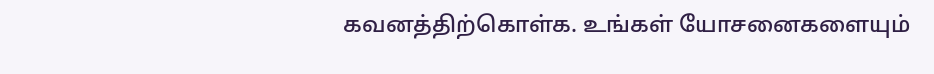கவனத்திற்கொள்க. உங்கள் யோசனைகளையும்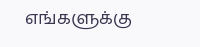எங்களுக்கு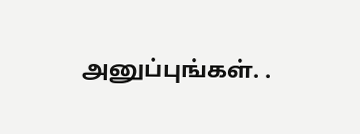அனுப்புங்கள். .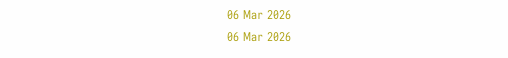06 Mar 2026
06 Mar 2026